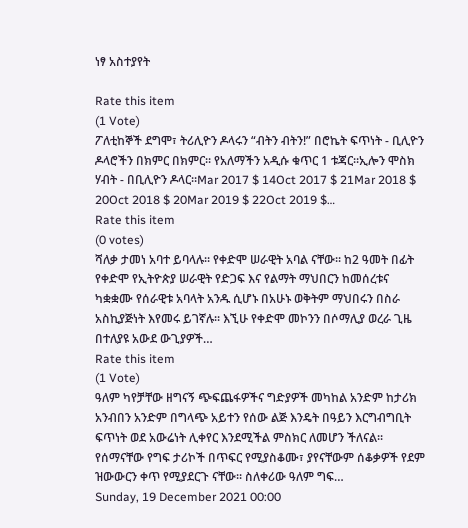ነፃ አስተያየት

Rate this item
(1 Vote)
ፖለቲከኞች ደግሞ፣ ትሪሊዮን ዶላሩን “ብትን ብትን!” በሮኬት ፍጥነት - ቢሊዮን ዶላሮችን በክምር በክምር። የአለማችን አዲሱ ቁጥር 1 ቱጃር።ኢሎን ሞስክ ሃብት - በቢሊዮን ዶላር።Mar 2017 $ 14Oct 2017 $ 21Mar 2018 $ 20Oct 2018 $ 20Mar 2019 $ 22Oct 2019 $…
Rate this item
(0 votes)
ሻለቃ ታመነ አባተ ይባላሉ፡፡ የቀድሞ ሠራዊት አባል ናቸው፡፡ ከ2 ዓመት በፊት የቀድሞ የኢትዮጵያ ሠራዊት የድጋፍ እና የልማት ማህበርን ከመሰረቱና ካቋቋሙ የሰራዊቱ አባላት አንዱ ሲሆኑ በአሁኑ ወቅትም ማህበሩን በስራ አስኪያጅነት እየመሩ ይገኛሉ፡፡ እኚሁ የቀድሞ መኮንን በሶማሊያ ወረራ ጊዜ በተለያዩ አውደ ውጊያዎች…
Rate this item
(1 Vote)
ዓለም ካየቻቸው ዘግናኝ ጭፍጨፋዎችና ግድያዎች መካከል አንድም ከታሪክ አንብበን አንድም በግላጭ አይተን የሰው ልጅ እንዴት በዓይን እርግብግቢት ፍጥነት ወደ አውሬነት ሊቀየር እንደሚችል ምስክር ለመሆን ችለናል፡፡ የሰማናቸው የግፍ ታሪኮች በጥፍር የሚያስቆሙ፣ ያየናቸውም ሰቆቃዎች የደም ዝውውርን ቀጥ የሚያደርጉ ናቸው፡፡ ስለቀሪው ዓለም ግፍ…
Sunday, 19 December 2021 00:00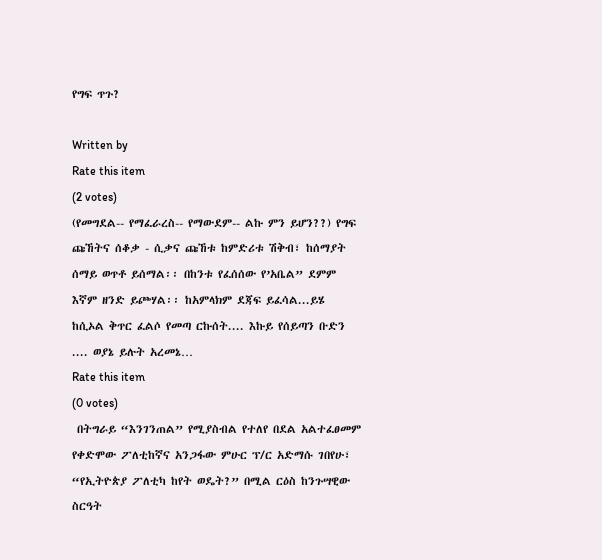የግፍ ጥጉ?

Written by
Rate this item
(2 votes)
(የመግደል-- የማፈራረስ-- የማውደም-- ልኩ ምን ይሆን??) የግፍ ጩኸትና ሰቆቃ - ሲቃና ጩኸቱ ከምድሪቱ ሽቅብ፣ ከሰማያት ሰማይ ወጥቶ ይሰማል፡፡ በከንቱ የፈሰሰው የ’አቤል” ደምም እኛም ዘንድ ይጮሃል፡፡ ከአምላክም ደጃፍ ይፈሳል...ይሄ ከሲኦል ቅጥር ፈልሶ የመጣ ርኩሰት.... እኩይ የሰይጣን ቡድን .... ወያኔ ይሉት አረመኔ…
Rate this item
(0 votes)
 በትግራይ “እንገንጠል” የሚያስብል የተለየ በደል አልተፈፀመም የቀድሞው ፖለቲከኛና አንጋፋው ምሁር ፕ/ር አድማሱ ገበየሁ፣ “የኢትዮጵያ ፖለቲካ ከየት ወዴት?” በሚል ርዕስ ከንጉሣዊው ስርዓት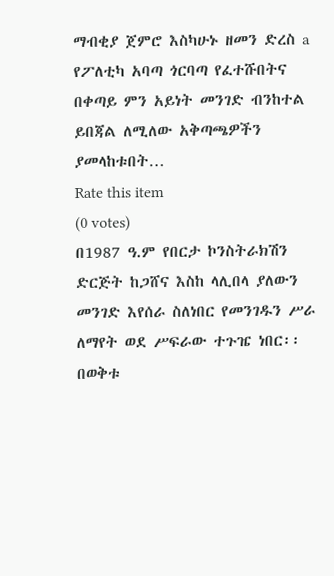ማብቂያ ጀምሮ እስካሁኑ ዘመን ድረስ a የፖለቲካ አባጣ ጎርባጣ የፈተሹበትና በቀጣይ ምን አይነት መንገድ ብንከተል ይበጃል ለሚለው አቅጣጫዎችን ያመላከቱበት…
Rate this item
(0 votes)
በ1987 ዓ.ም የበርታ ኮንስትራክሽን ድርጅት ከጋሸና እስከ ላሊበላ ያለውን መንገድ እየሰራ ስለነበር የመንገዱን ሥራ ለማየት ወደ ሥፍራው ተጉዤ ነበር፡፡ በወቅቱ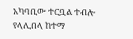አካባቢው ተርቧል ተብሎ የላሊበላ ከተማ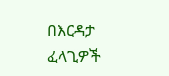በእርዳታ ፈላጊዎች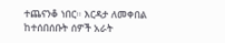ተጨናንቆ ነበር። እርዳታ ለመቀበል ከተሰበሰቡት ሰዎች አራት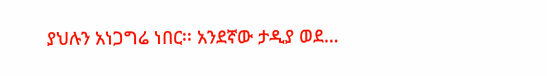ያህሉን አነጋግሬ ነበር፡፡ አንደኛው ታዲያ ወደ…